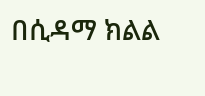በሲዳማ ክልል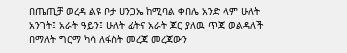በጤጢቻ ወረዳ ልዩ ቦታ ሀንጋኤ ከሚባል ቀበሌ አንድ ላም ሁለት አንገት፤ አራት ዓይን፤ ሁለት ፊትና አራት ጆር ያለዉ ጥጃ ወልዳለች በማለት ግርማ ካሳ ለፋስት መረጃ መረጃውን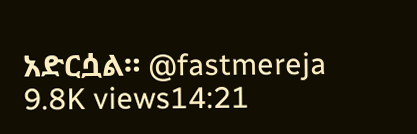አድርሷል። @fastmereja 9.8K views14:21